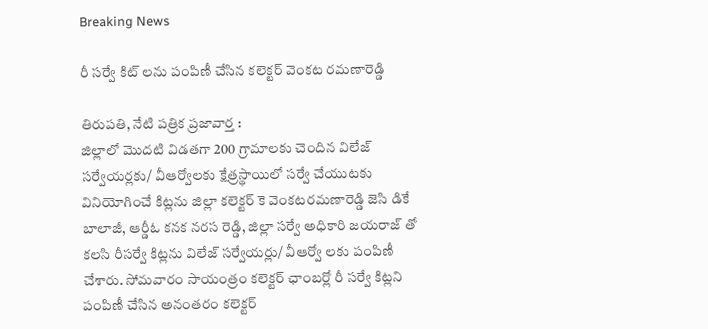Breaking News

రీ సర్వే కిట్ లను పంపిణీ చేసిన కలెక్టర్ వెంకట రమణారెడ్డి

తిరుపతి, నేటి పత్రిక ప్రజావార్త :
జిల్లాలో మొదటి విడతగా 200 గ్రామాలకు చెందిన విలేజ్ సర్వేయర్లకు/ వీఆర్వోలకు క్షేత్రస్థాయిలో సర్వే చేయుటకు వినియోగించే కిట్లను జిల్లా కలెక్టర్ కె వెంకటరమణారెడ్డి జెసి డికే బాలాజీ, ఆర్డీఓ కనక నరస రెడ్డి, జిల్లా సర్వే అధికారి జయరాజ్ తో కలసి రీసర్వే కిట్లను విలేజ్ సర్వేయర్లు/ వీఆర్వో లకు పంపిణీ చేశారు. సోమవారం సాయంత్రం కలెక్టర్ ఛాంబర్లో రీ సర్వే కిట్లని పంపిణీ చేసిన అనంతరం కలెక్టర్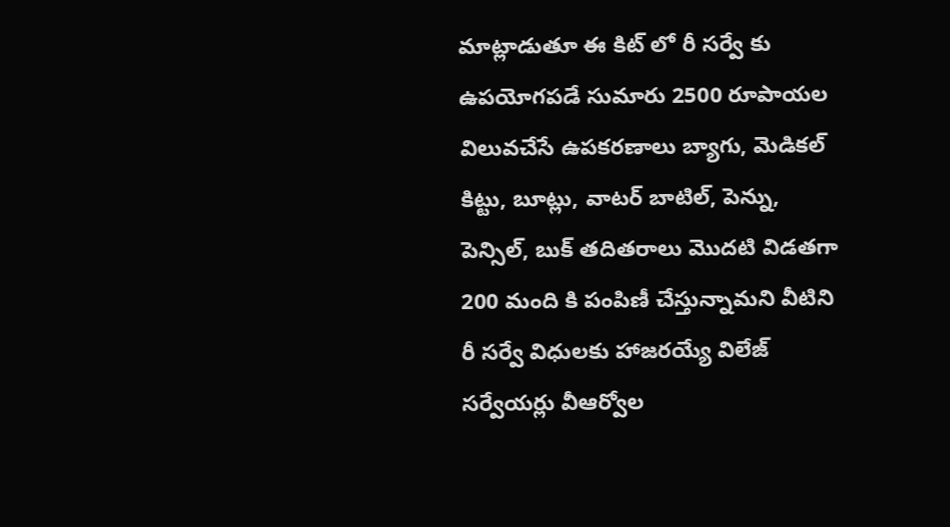మాట్లాడుతూ ఈ కిట్ లో రీ సర్వే కు ఉపయోగపడే సుమారు 2500 రూపాయల విలువచేసే ఉపకరణాలు బ్యాగు, మెడికల్ కిట్టు, బూట్లు, వాటర్ బాటిల్, పెన్ను, పెన్సిల్, బుక్ తదితరాలు మొదటి విడతగా 200 మంది కి పంపిణీ చేస్తున్నామని వీటిని రీ సర్వే విధులకు హాజరయ్యే విలేజ్ సర్వేయర్లు వీఆర్వోల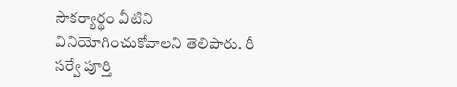సౌకర్యార్థం వీటిని వినియోగించుకోవాలని తెలిపారు. రీ సర్వే పూర్తి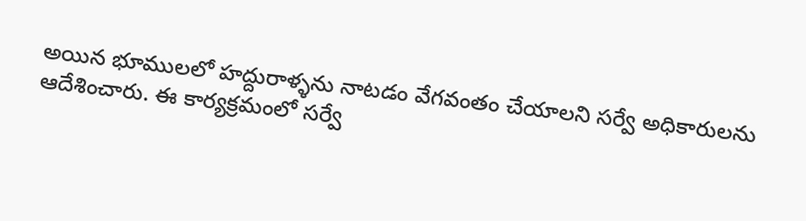అయిన భూములలో హద్దురాళ్ళను నాటడం వేగవంతం చేయాలని సర్వే అధికారులను ఆదేశించారు. ఈ కార్యక్రమంలో సర్వే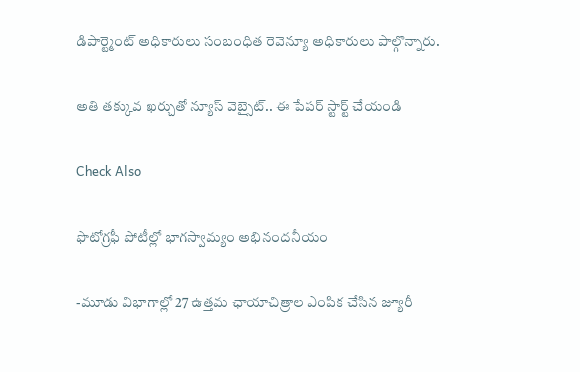డిపార్ట్మెంట్ అధికారులు సంబంధిత రెవెన్యూ అధికారులు పాల్గొన్నారు.

అతి తక్కువ ఖర్చుతో న్యూస్ వెబ్సైట్.. ఈ పేపర్ స్టార్ట్ చేయండి

Check Also

ఫొటోగ్రఫీ పోటీల్లో భాగస్వామ్యం అభినందనీయం

-మూడు విభాగాల్లో 27 ఉత్తమ ఛాయాచిత్రాల ఎంపిక చేసిన జ్యూరీ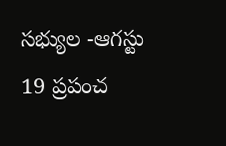సభ్యుల -ఆగస్టు 19 ప్రపంచ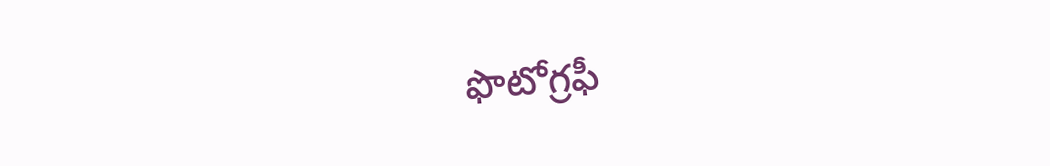ఫొటోగ్రఫీ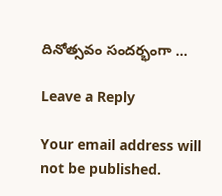దినోత్సవం సందర్భంగా …

Leave a Reply

Your email address will not be published.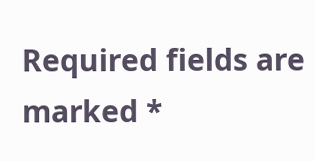Required fields are marked *